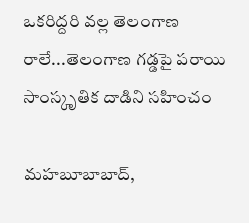ఒకరిద్దరి వల్ల తెలంగాణ రాలే...తెలంగాణ గడ్డపై పరాయి సాంస్కృతిక దాడిని సహించం

మహబూబాబాద్,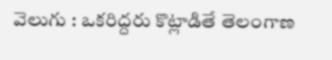వెలుగు : ఒకరిద్దరు కొట్లాడితే తెలంగాణ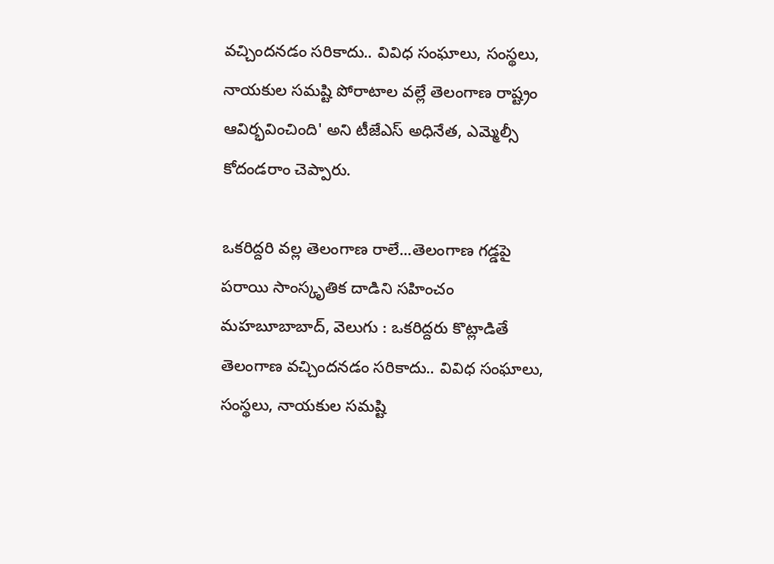వచ్చిందనడం సరికాదు.. వివిధ సంఘాలు, సంస్థలు, నాయకుల సమష్టి పోరాటాల వల్లే తెలంగాణ రాష్ట్రం ఆవిర్భవించింది' అని టీజేఎస్ అధినేత, ఎమ్మెల్సీ కోదండరాం చెప్పారు.

ఒకరిద్దరి వల్ల తెలంగాణ రాలే...తెలంగాణ గడ్డపై పరాయి సాంస్కృతిక దాడిని సహించం
మహబూబాబాద్, వెలుగు : ఒకరిద్దరు కొట్లాడితే తెలంగాణ వచ్చిందనడం సరికాదు.. వివిధ సంఘాలు, సంస్థలు, నాయకుల సమష్టి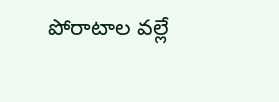పోరాటాల వల్లే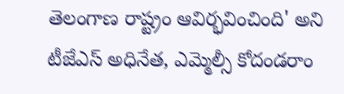తెలంగాణ రాష్ట్రం ఆవిర్భవించింది' అని టీజేఎస్ అధినేత, ఎమ్మెల్సీ కోదండరాం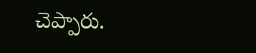చెప్పారు.